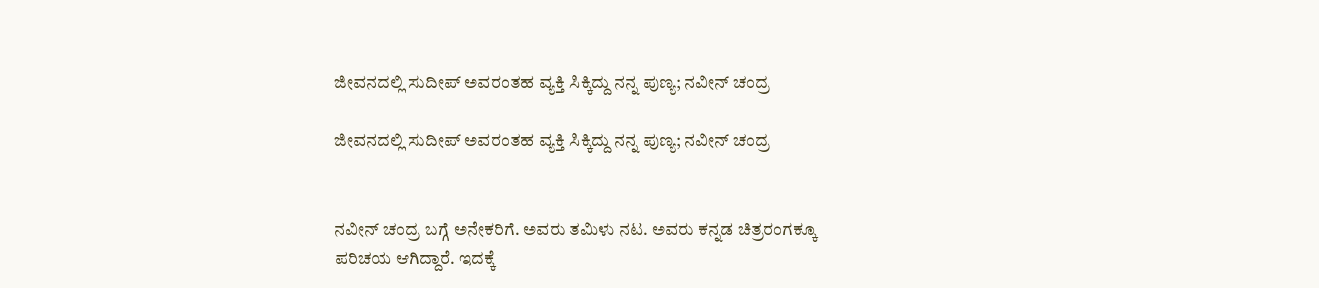ಜೀವನದಲ್ಲಿ ಸುದೀಪ್ ಅವರಂತಹ ವ್ಯಕ್ತಿ ಸಿಕ್ಕಿದ್ದು ನನ್ನ ಪುಣ್ಯ; ನವೀನ್ ಚಂದ್ರ

ಜೀವನದಲ್ಲಿ ಸುದೀಪ್ ಅವರಂತಹ ವ್ಯಕ್ತಿ ಸಿಕ್ಕಿದ್ದು ನನ್ನ ಪುಣ್ಯ; ನವೀನ್ ಚಂದ್ರ


ನವೀನ್ ಚಂದ್ರ ಬಗ್ಗೆ ಅನೇಕರಿಗೆ. ಅವರು ತಮಿಳು ನಟ. ಅವರು ಕನ್ನಡ ಚಿತ್ರರಂಗಕ್ಕೂ ಪರಿಚಯ ಆಗಿದ್ದಾರೆ. ಇದಕ್ಕೆ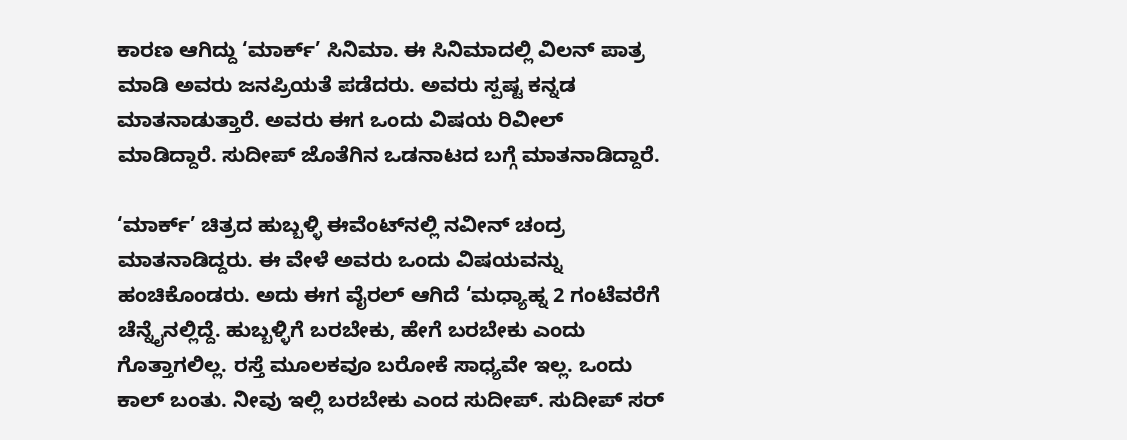ಕಾರಣ ಆಗಿದ್ದು ‘ಮಾರ್ಕ್’ ಸಿನಿಮಾ. ಈ ಸಿನಿಮಾದಲ್ಲಿ ವಿಲನ್ ಪಾತ್ರ ಮಾಡಿ ಅವರು ಜನಪ್ರಿಯತೆ ಪಡೆದರು. ಅವರು ಸ್ಪಷ್ಟ ಕನ್ನಡ ಮಾತನಾಡುತ್ತಾರೆ. ಅವರು ಈಗ ಒಂದು ವಿಷಯ ರಿವೀಲ್ ಮಾಡಿದ್ದಾರೆ. ಸುದೀಪ್ ಜೊತೆಗಿನ ಒಡನಾಟದ ಬಗ್ಗೆ ಮಾತನಾಡಿದ್ದಾರೆ.

‘ಮಾರ್ಕ್’ ಚಿತ್ರದ ಹುಬ್ಬಳ್ಳಿ ಈವೆಂಟ್‌ನಲ್ಲಿ ನವೀನ್ ಚಂದ್ರ ಮಾತನಾಡಿದ್ದರು. ಈ ವೇಳೆ ಅವರು ಒಂದು ವಿಷಯವನ್ನು ಹಂಚಿಕೊಂಡರು. ಅದು ಈಗ ವೈರಲ್ ಆಗಿದೆ ‘ಮಧ್ಯಾಹ್ನ 2 ಗಂಟೆವರೆಗೆ ಚೆನ್ನೈನಲ್ಲಿದ್ದೆ. ಹುಬ್ಬಳ್ಳಿಗೆ ಬರಬೇಕು, ಹೇಗೆ ಬರಬೇಕು ಎಂದು ಗೊತ್ತಾಗಲಿಲ್ಲ. ರಸ್ತೆ ಮೂಲಕವೂ ಬರೋಕೆ ಸಾಧ್ಯವೇ ಇಲ್ಲ. ಒಂದು ಕಾಲ್ ಬಂತು. ನೀವು ಇಲ್ಲಿ ಬರಬೇಕು ಎಂದ ಸುದೀಪ್. ಸುದೀಪ್ ಸರ್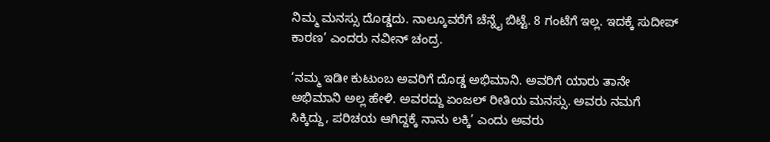ನಿಮ್ಮ ಮನಸ್ಸು ದೊಡ್ಡದು. ನಾಲ್ಕೂವರೆಗೆ ಚೆನ್ನೈ ಬಿಟ್ಟೆ. 8 ಗಂಟೆಗೆ ಇಲ್ಲ. ಇದಕ್ಕೆ ಸುದೀಪ್ ಕಾರಣ’ ಎಂದರು ನವೀನ್ ಚಂದ್ರ.

‘ನಮ್ಮ ಇಡೀ ಕುಟುಂಬ ಅವರಿಗೆ ದೊಡ್ಡ ಅಭಿಮಾನಿ. ಅವರಿಗೆ ಯಾರು ತಾನೇ ಅಭಿಮಾನಿ ಅಲ್ಲ ಹೇಳಿ. ಅವರದ್ದು ಏಂಜಲ್ ರೀತಿಯ ಮನಸ್ಸು. ಅವರು ನಮಗೆ ಸಿಕ್ಕಿದ್ದು, ಪರಿಚಯ ಆಗಿದ್ದಕ್ಕೆ ನಾನು ಲಕ್ಕಿ’ ಎಂದು ಅವರು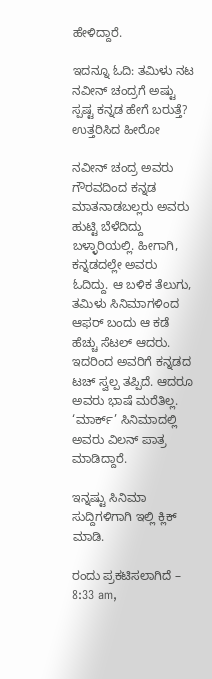ಹೇಳಿದ್ದಾರೆ.

ಇದನ್ನೂ ಓದಿ: ತಮಿಳು ನಟ ನವೀನ್ ಚಂದ್ರಗೆ ಅಷ್ಟು ಸ್ಪಷ್ಟ ಕನ್ನಡ ಹೇಗೆ ಬರುತ್ತೆ? ಉತ್ತರಿಸಿದ ಹೀರೋ

ನವೀನ್ ಚಂದ್ರ ಅವರು ಗೌರವದಿಂದ ಕನ್ನಡ ಮಾತನಾಡಬಲ್ಲರು ಅವರು ಹುಟ್ಟಿ ಬೆಳೆದಿದ್ದು ಬಳ್ಳಾರಿಯಲ್ಲಿ. ಹೀಗಾಗಿ, ಕನ್ನಡದಲ್ಲೇ ಅವರು ಓದಿದ್ದು. ಆ ಬಳಿಕ ತೆಲುಗು, ತಮಿಳು ಸಿನಿಮಾಗಳಿಂದ ಆಫರ್ ಬಂದು ಆ ಕಡೆ ಹೆಚ್ಚು ಸೆಟಲ್ ಆದರು. ಇದರಿಂದ ಅವರಿಗೆ ಕನ್ನಡದ ಟಚ್ ಸ್ವಲ್ಪ ತಪ್ಪಿದೆ. ಆದರೂ ಅವರು ಭಾಷೆ ಮರೆತಿಲ್ಲ. ‘ಮಾರ್ಕ್’ ಸಿನಿಮಾದಲ್ಲಿ ಅವರು ವಿಲನ್ ಪಾತ್ರ ಮಾಡಿದ್ದಾರೆ.

ಇನ್ನಷ್ಟು ಸಿನಿಮಾ ಸುದ್ದಿಗಳಿಗಾಗಿ ಇಲ್ಲಿ ಕ್ಲಿಕ್ ಮಾಡಿ.

ರಂದು ಪ್ರಕಟಿಸಲಾಗಿದೆ – 8:33 am,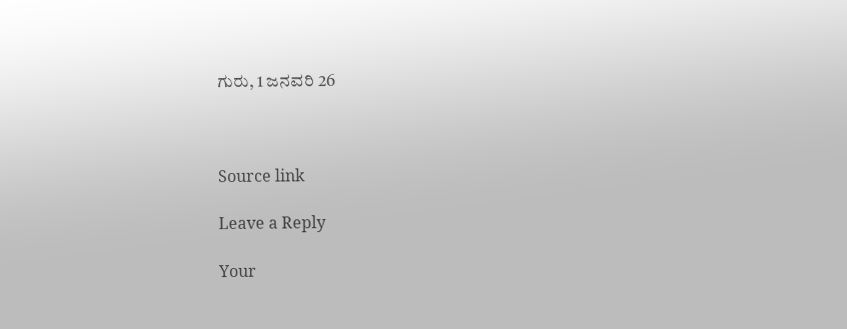ಗುರು, 1 ಜನವರಿ 26



Source link

Leave a Reply

Your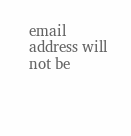email address will not be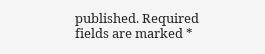published. Required fields are marked *